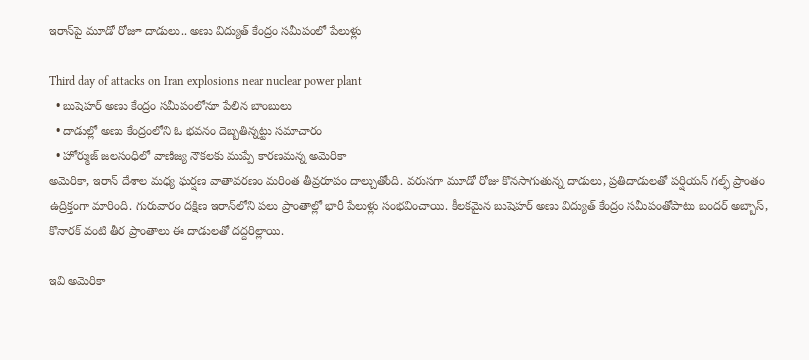ఇరాన్‌పై మూడో రోజూ దాడులు.. అణు విద్యుత్ కేంద్రం సమీపంలో పేలుళ్లు

Third day of attacks on Iran explosions near nuclear power plant
  • బుషెహర్ అణు కేంద్రం సమీపంలోనూ పేలిన బాంబులు
  • దాడుల్లో అణు కేంద్రంలోని ఓ భవనం దెబ్బతిన్నట్టు సమాచారం
  • హోర్ముజ్ జలసంధిలో వాణిజ్య నౌకలకు ముప్పే కారణమన్న అమెరికా
అమెరికా, ఇరాన్ దేశాల మధ్య ఘర్షణ వాతావరణం మరింత తీవ్రరూపం దాల్చుతోంది. వరుసగా మూడో రోజు కొనసాగుతున్న దాడులు, ప్రతిదాడులతో పర్షియన్ గల్ఫ్ ప్రాంతం ఉద్రిక్తంగా మారింది. గురువారం దక్షిణ ఇరాన్‌లోని పలు ప్రాంతాల్లో భారీ పేలుళ్లు సంభవించాయి. కీలకమైన బుషెహర్ అణు విద్యుత్ కేంద్రం సమీపంతోపాటు బందర్ అబ్బాస్, కొనారక్ వంటి తీర ప్రాంతాలు ఈ దాడులతో దద్దరిల్లాయి.

ఇవి అమెరికా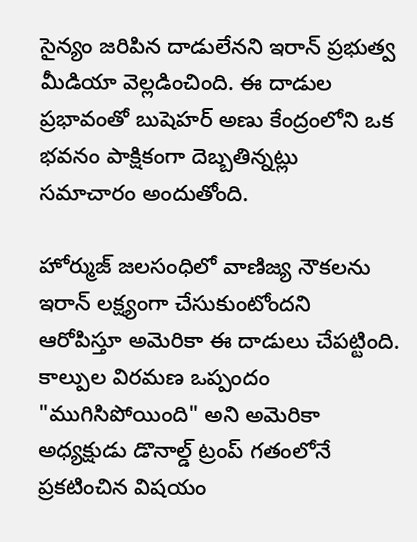సైన్యం జరిపిన దాడులేనని ఇరాన్ ప్రభుత్వ మీడియా వెల్లడించింది. ఈ దాడుల ప్రభావంతో బుషెహర్ అణు కేంద్రంలోని ఒక భవనం పాక్షికంగా దెబ్బతిన్నట్లు సమాచారం అందుతోంది.

హోర్ముజ్ జలసంధిలో వాణిజ్య నౌకలను ఇరాన్ లక్ష్యంగా చేసుకుంటోందని ఆరోపిస్తూ అమెరికా ఈ దాడులు చేపట్టింది. కాల్పుల విరమణ ఒప్పందం "ముగిసిపోయింది" అని అమెరికా అధ్యక్షుడు డొనాల్డ్ ట్రంప్ గతంలోనే ప్రకటించిన విషయం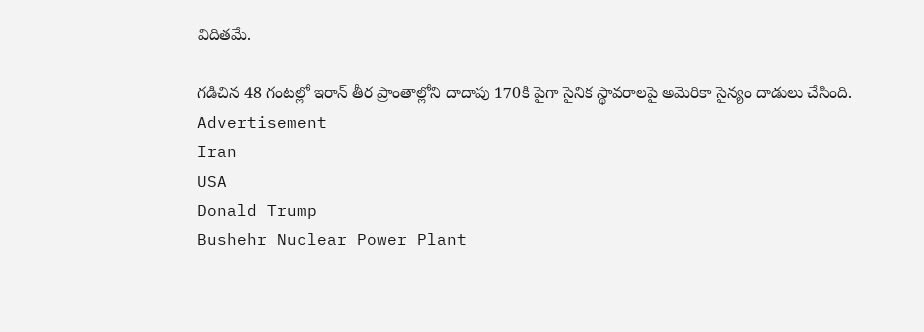విదితమే.

గడిచిన 48 గంటల్లో ఇరాన్ తీర ప్రాంతాల్లోని దాదాపు 170కి పైగా సైనిక స్థావరాలపై అమెరికా సైన్యం దాడులు చేసింది.
Advertisement
Iran
USA
Donald Trump
Bushehr Nuclear Power Plant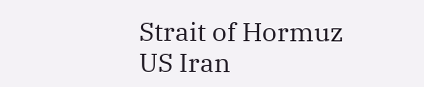Strait of Hormuz
US Iran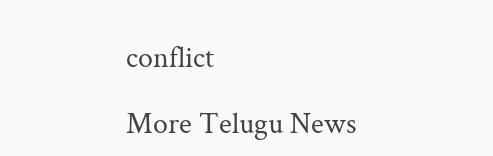conflict

More Telugu News